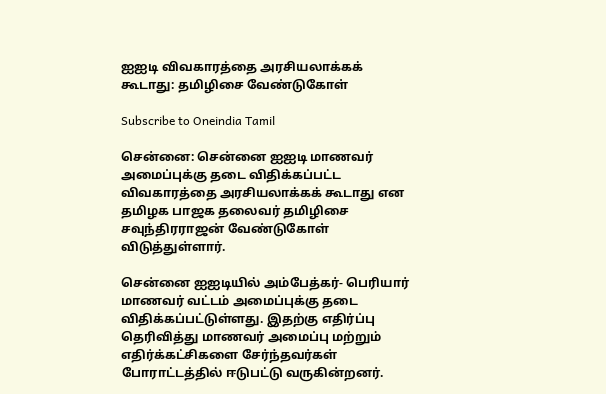ஐஐடி விவகாரத்தை அரசியலாக்கக் கூடாது: தமிழிசை வேண்டுகோள்

Subscribe to Oneindia Tamil

சென்னை: சென்னை ஐஐடி மாணவர் அமைப்புக்கு தடை விதிக்கப்பட்ட விவகாரத்தை அரசியலாக்கக் கூடாது என தமிழக பாஜக தலைவர் தமிழிசை சவுந்திரராஜன் வேண்டுகோள் விடுத்துள்ளார்.

சென்னை ஐஐடியில் அம்பேத்கர்- பெரியார் மாணவர் வட்டம் அமைப்புக்கு தடை விதிக்கப்பட்டுள்ளது. இதற்கு எதிர்ப்பு தெரிவித்து மாணவர் அமைப்பு மற்றும் எதிர்க்கட்சிகளை சேர்ந்தவர்கள் போராட்டத்தில் ஈடுபட்டு வருகின்றனர்.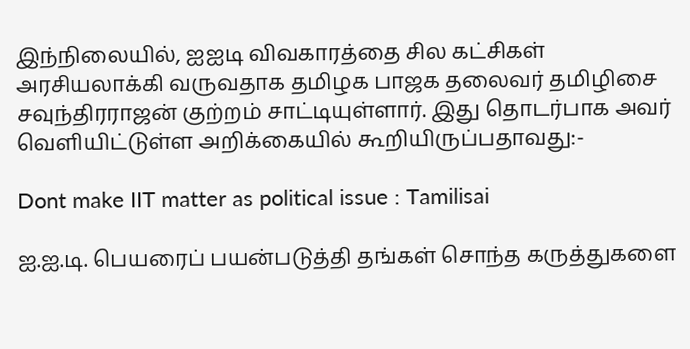இந்நிலையில், ஐஐடி விவகாரத்தை சில கட்சிகள் அரசியலாக்கி வருவதாக தமிழக பாஜக தலைவர் தமிழிசை சவுந்திரராஜன் குற்றம் சாட்டியுள்ளார். இது தொடர்பாக அவர் வெளியிட்டுள்ள அறிக்கையில் கூறியிருப்பதாவது:-

Dont make IIT matter as political issue : Tamilisai

ஐ.ஐ.டி. பெயரைப் பயன்படுத்தி தங்கள் சொந்த கருத்துகளை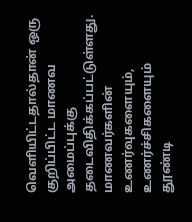வெளியிட்டதால்தான் ஒரு குறிப்பிட்ட மாணவ அமைப்புக்கு தடைவிதிக்கப்பட்டுள்ளது. மாணவர்களின் உணர்வுகளையும், உணர்ச்சிகளையும் தூண்டி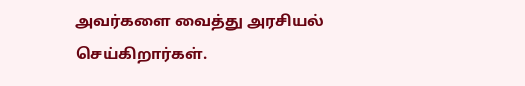அவர்களை வைத்து அரசியல் செய்கிறார்கள்.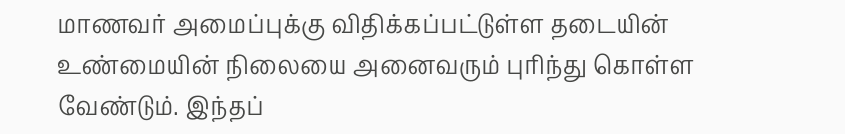மாணவர் அமைப்புக்கு விதிக்கப்பட்டுள்ள தடையின் உண்மையின் நிலையை அனைவரும் புரிந்து கொள்ள வேண்டும். இந்தப்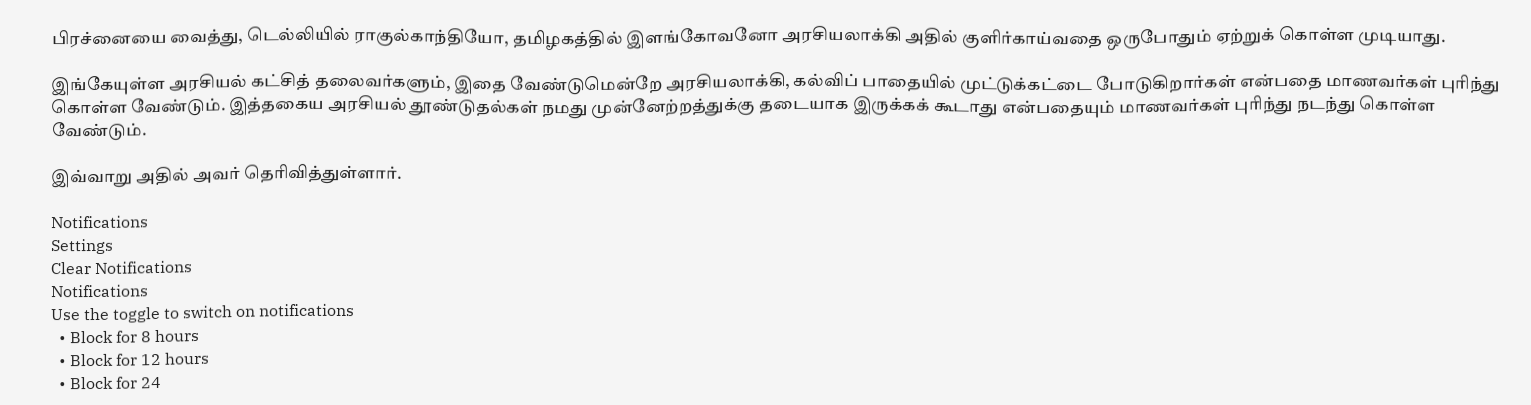பிரச்னையை வைத்து, டெல்லியில் ராகுல்காந்தியோ, தமிழகத்தில் இளங்கோவனோ அரசியலாக்கி அதில் குளிர்காய்வதை ஒருபோதும் ஏற்றுக் கொள்ள முடியாது.

இங்கேயுள்ள அரசியல் கட்சித் தலைவர்களும், இதை வேண்டுமென்றே அரசியலாக்கி, கல்விப் பாதையில் முட்டுக்கட்டை போடுகிறார்கள் என்பதை மாணவர்கள் புரிந்து கொள்ள வேண்டும். இத்தகைய அரசியல் தூண்டுதல்கள் நமது முன்னேற்றத்துக்கு தடையாக இருக்கக் கூடாது என்பதையும் மாணவர்கள் புரிந்து நடந்து கொள்ள வேண்டும்.

இவ்வாறு அதில் அவர் தெரிவித்துள்ளார்.

Notifications
Settings
Clear Notifications
Notifications
Use the toggle to switch on notifications
  • Block for 8 hours
  • Block for 12 hours
  • Block for 24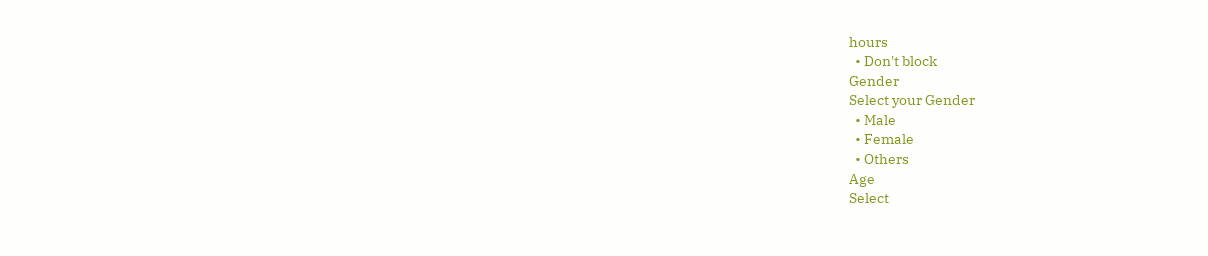hours
  • Don't block
Gender
Select your Gender
  • Male
  • Female
  • Others
Age
Select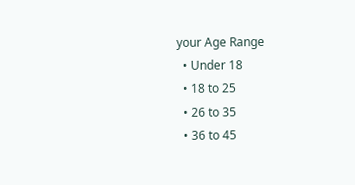your Age Range
  • Under 18
  • 18 to 25
  • 26 to 35
  • 36 to 45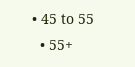• 45 to 55
  • 55+